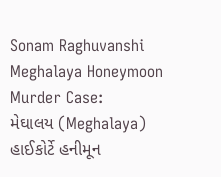Sonam Raghuvanshi Meghalaya Honeymoon Murder Case:
મેઘાલય (Meghalaya) હાઈકોર્ટે હનીમૂન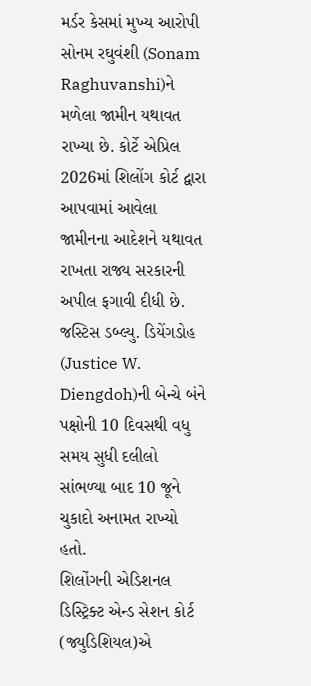મર્ડર કેસમાં મુખ્ય આરોપી સોનમ રઘુવંશી (Sonam Raghuvanshi)ને મળેલા જામીન યથાવત રાખ્યા છે. કોર્ટે એપ્રિલ 2026માં શિલોંગ કોર્ટ દ્વારા આપવામાં આવેલા જામીનના આદેશને યથાવત રાખતા રાજ્ય સરકારની અપીલ ફગાવી દીધી છે. જસ્ટિસ ડબ્લ્યુ. ડિયેંગડોહ (Justice W. Diengdoh)ની બેન્ચે બંને પક્ષોની 10 દિવસથી વધુ સમય સુધી દલીલો સાંભળ્યા બાદ 10 જૂને ચુકાદો અનામત રાખ્યો હતો.
શિલોંગની એડિશનલ ડિસ્ટ્રિક્ટ એન્ડ સેશન કોર્ટ (જ્યુડિશિયલ)એ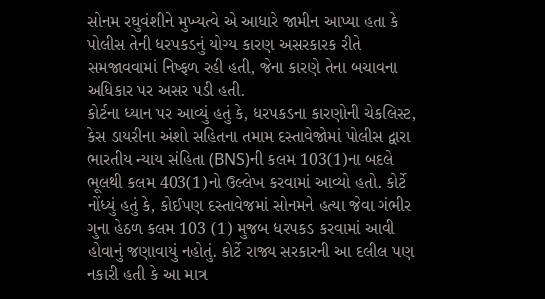સોનમ રઘુવંશીને મુખ્યત્વે એ આધારે જામીન આપ્યા હતા કે પોલીસ તેની ધરપકડનું યોગ્ય કારણ અસરકારક રીતે સમજાવવામાં નિષ્ફળ રહી હતી, જેના કારણે તેના બચાવના અધિકાર પર અસર પડી હતી.
કોર્ટના ધ્યાન પર આવ્યું હતું કે, ધરપકડના કારણોની ચેકલિસ્ટ, કેસ ડાયરીના અંશો સહિતના તમામ દસ્તાવેજોમાં પોલીસ દ્વારા ભારતીય ન્યાય સંહિતા (BNS)ની કલમ 103(1)ના બદલે ભૂલથી કલમ 403(1)નો ઉલ્લેખ કરવામાં આવ્યો હતો. કોર્ટે નોંધ્યું હતું કે, કોઈપણ દસ્તાવેજમાં સોનમને હત્યા જેવા ગંભીર ગુના હેઠળ કલમ 103 (1) મુજબ ધરપકડ કરવામાં આવી હોવાનું જણાવાયું નહોતું. કોર્ટે રાજ્ય સરકારની આ દલીલ પણ નકારી હતી કે આ માત્ર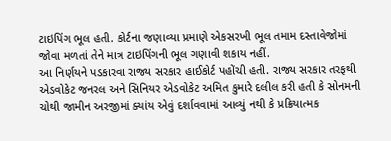ટાઇપિંગ ભૂલ હતી. કોર્ટના જણાવ્યા પ્રમાણે એકસરખી ભૂલ તમામ દસ્તાવેજોમાં જોવા મળતાં તેને માત્ર ટાઇપિંગની ભૂલ ગણાવી શકાય નહીં.
આ નિર્ણયને પડકારવા રાજ્ય સરકાર હાઈકોર્ટ પહોંચી હતી. રાજ્ય સરકાર તરફથી એડવોકેટ જનરલ અને સિનિયર એડવોકેટ અમિત કુમારે દલીલ કરી હતી કે સોનમની ચોથી જામીન અરજીમાં ક્યાંય એવું દર્શાવવામાં આવ્યું નથી કે પ્રક્રિયાત્મક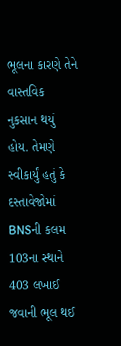ભૂલના કારણે તેને વાસ્તવિક નુકસાન થયું હોય. તેમણે સ્વીકાર્યું હતું કે દસ્તાવેજોમાં BNSની કલમ 103ના સ્થાને 403 લખાઈ જવાની ભૂલ થઈ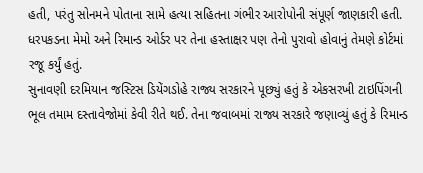હતી, પરંતુ સોનમને પોતાના સામે હત્યા સહિતના ગંભીર આરોપોની સંપૂર્ણ જાણકારી હતી. ધરપકડના મેમો અને રિમાન્ડ ઓર્ડર પર તેના હસ્તાક્ષર પણ તેનો પુરાવો હોવાનું તેમણે કોર્ટમાં રજૂ કર્યું હતું.
સુનાવણી દરમિયાન જસ્ટિસ ડિયેંગડોહે રાજ્ય સરકારને પૂછ્યું હતું કે એકસરખી ટાઇપિંગની ભૂલ તમામ દસ્તાવેજોમાં કેવી રીતે થઈ. તેના જવાબમાં રાજ્ય સરકારે જણાવ્યું હતું કે રિમાન્ડ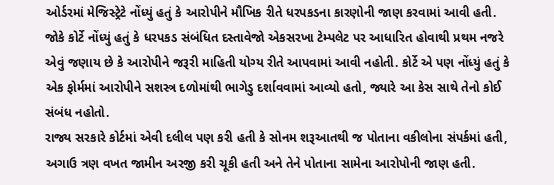ઓર્ડરમાં મેજિસ્ટ્રેટે નોંધ્યું હતું કે આરોપીને મૌખિક રીતે ધરપકડના કારણોની જાણ કરવામાં આવી હતી. જોકે કોર્ટે નોંધ્યું હતું કે ધરપકડ સંબંધિત દસ્તાવેજો એકસરખા ટેમ્પલેટ પર આધારિત હોવાથી પ્રથમ નજરે એવું જણાય છે કે આરોપીને જરૂરી માહિતી યોગ્ય રીતે આપવામાં આવી નહોતી. કોર્ટે એ પણ નોંધ્યું હતું કે એક ફોર્મમાં આરોપીને સશસ્ત્ર દળોમાંથી ભાગેડુ દર્શાવવામાં આવ્યો હતો, જ્યારે આ કેસ સાથે તેનો કોઈ સંબંધ નહોતો.
રાજ્ય સરકારે કોર્ટમાં એવી દલીલ પણ કરી હતી કે સોનમ શરૂઆતથી જ પોતાના વકીલોના સંપર્કમાં હતી, અગાઉ ત્રણ વખત જામીન અરજી કરી ચૂકી હતી અને તેને પોતાના સામેના આરોપોની જાણ હતી.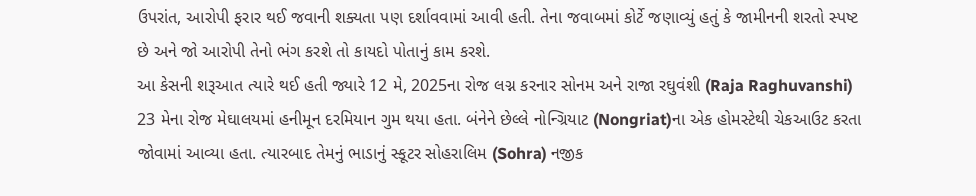ઉપરાંત, આરોપી ફરાર થઈ જવાની શક્યતા પણ દર્શાવવામાં આવી હતી. તેના જવાબમાં કોર્ટે જણાવ્યું હતું કે જામીનની શરતો સ્પષ્ટ છે અને જો આરોપી તેનો ભંગ કરશે તો કાયદો પોતાનું કામ કરશે.
આ કેસની શરૂઆત ત્યારે થઈ હતી જ્યારે 12 મે, 2025ના રોજ લગ્ન કરનાર સોનમ અને રાજા રઘુવંશી (Raja Raghuvanshi) 23 મેના રોજ મેઘાલયમાં હનીમૂન દરમિયાન ગુમ થયા હતા. બંનેને છેલ્લે નોન્ગ્રિયાટ (Nongriat)ના એક હોમસ્ટેથી ચેકઆઉટ કરતા જોવામાં આવ્યા હતા. ત્યારબાદ તેમનું ભાડાનું સ્કૂટર સોહરાલિમ (Sohra) નજીક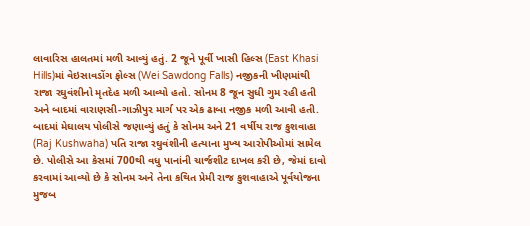લાવારિસ હાલતમાં મળી આવ્યું હતું. 2 જૂને પૂર્વી ખાસી હિલ્સ (East Khasi Hills)માં વેઇસાવડોંગ ફોલ્સ (Wei Sawdong Falls) નજીકની ખીણમાંથી રાજા રઘુવંશીનો મૃતદેહ મળી આવ્યો હતો. સોનમ 8 જૂન સુધી ગુમ રહી હતી અને બાદમાં વારાણસી-ગાઝીપુર માર્ગ પર એક ઢાબા નજીક મળી આવી હતી.
બાદમાં મેઘાલય પોલીસે જણાવ્યું હતું કે સોનમ અને 21 વર્ષીય રાજ કુશવાહા (Raj Kushwaha) પતિ રાજા રઘુવંશીની હત્યાના મુખ્ય આરોપીઓમાં સામેલ છે. પોલીસે આ કેસમાં 700થી વધુ પાનાંની ચાર્જશીટ દાખલ કરી છે, જેમાં દાવો કરવામાં આવ્યો છે કે સોનમ અને તેના કથિત પ્રેમી રાજ કુશવાહાએ પૂર્વયોજના મુજબ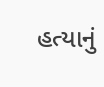હત્યાનું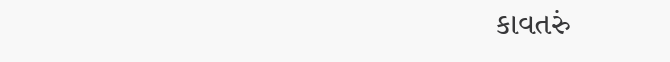કાવતરું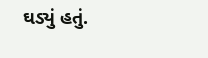ઘડ્યું હતું.